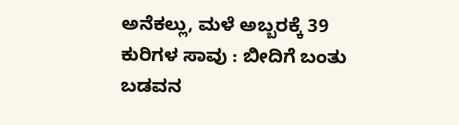ಅನೆಕಲ್ಲು, ಮಳೆ ಅಬ್ಬರಕ್ಕೆ 39 ಕುರಿಗಳ ಸಾವು : ಬೀದಿಗೆ ಬಂತು ಬಡವನ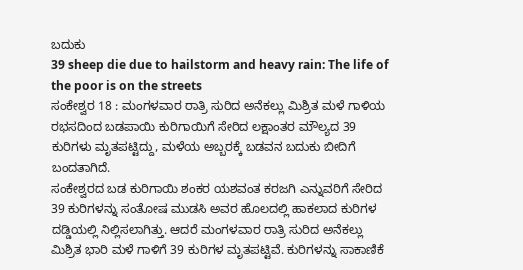ಬದುಕು
39 sheep die due to hailstorm and heavy rain: The life of the poor is on the streets
ಸಂಕೇಶ್ವರ 18 : ಮಂಗಳವಾರ ರಾತ್ರಿ ಸುರಿದ ಅನೆಕಲ್ಲು ಮಿಶ್ರಿತ ಮಳೆ ಗಾಳಿಯ ರಭಸದಿಂದ ಬಡಪಾಯಿ ಕುರಿಗಾಯಿಗೆ ಸೇರಿದ ಲಕ್ಷಾಂತರ ಮೌಲ್ಯದ 39 ಕುರಿಗಳು ಮೃತಪಟ್ಟಿದ್ದು, ಮಳೆಯ ಅಬ್ಬರಕ್ಕೆ ಬಡವನ ಬದುಕು ಬೀದಿಗೆ ಬಂದತಾಗಿದೆ.
ಸಂಕೇಶ್ವರದ ಬಡ ಕುರಿಗಾಯಿ ಶಂಕರ ಯಶವಂತ ಕರಜಗಿ ಎನ್ನುವರಿಗೆ ಸೇರಿದ 39 ಕುರಿಗಳನ್ನು ಸಂತೋಷ ಮುಡಸಿ ಅವರ ಹೊಲದಲ್ಲಿ ಹಾಕಲಾದ ಕುರಿಗಳ ದಡ್ಡಿಯಲ್ಲಿ ನಿಲ್ಲಿಸಲಾಗಿತ್ತು. ಆದರೆ ಮಂಗಳವಾರ ರಾತ್ರಿ ಸುರಿದ ಅನೆಕಲ್ಲು ಮಿಶ್ರಿತ ಭಾರಿ ಮಳೆ ಗಾಳಿಗೆ 39 ಕುರಿಗಳ ಮೃತಪಟ್ಟಿವೆ. ಕುರಿಗಳನ್ನು ಸಾಕಾಣಿಕೆ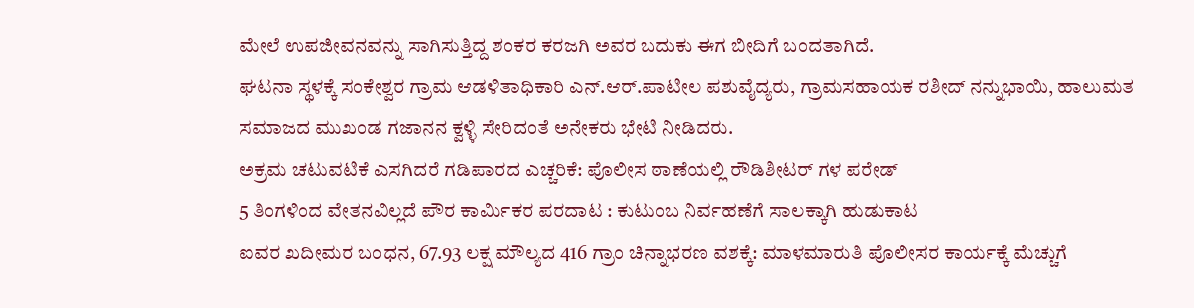ಮೇಲೆ ಉಪಜೀವನವನ್ನು ಸಾಗಿಸುತ್ತಿದ್ದ ಶಂಕರ ಕರಜಗಿ ಅವರ ಬದುಕು ಈಗ ಬೀದಿಗೆ ಬಂದತಾಗಿದೆ.
ಘಟನಾ ಸ್ಥಳಕ್ಕೆ ಸಂಕೇಶ್ವರ ಗ್ರಾಮ ಆಡಳಿತಾಧಿಕಾರಿ ಎನ್.ಆರ್.ಪಾಟೀಲ ಪಶುವೈದ್ಯರು, ಗ್ರಾಮಸಹಾಯಕ ರಶೀದ್ ನನ್ನುಭಾಯಿ, ಹಾಲುಮತ ಸಮಾಜದ ಮುಖಂಡ ಗಜಾನನ ಕ್ವಳ್ಳಿ ಸೇರಿದಂತೆ ಅನೇಕರು ಭೇಟಿ ನೀಡಿದರು.
ಅಕ್ರಮ ಚಟುವಟಿಕೆ ಎಸಗಿದರೆ ಗಡಿಪಾರದ ಎಚ್ಚರಿಕೆ: ಪೊಲೀಸ ಠಾಣೆಯಲ್ಲಿ ರೌಡಿಶೀಟರ್ ಗಳ ಪರೇಡ್
5 ತಿಂಗಳಿಂದ ವೇತನವಿಲ್ಲದೆ ಪೌರ ಕಾರ್ಮಿಕರ ಪರದಾಟ : ಕುಟುಂಬ ನಿರ್ವಹಣೆಗೆ ಸಾಲಕ್ಕಾಗಿ ಹುಡುಕಾಟ
ಐವರ ಖದೀಮರ ಬಂಧನ, 67.93 ಲಕ್ಷ ಮೌಲ್ಯದ 416 ಗ್ರಾಂ ಚಿನ್ನಾಭರಣ ವಶಕ್ಕೆ: ಮಾಳಮಾರುತಿ ಪೊಲೀಸರ ಕಾರ್ಯಕ್ಕೆ ಮೆಚ್ಚುಗೆ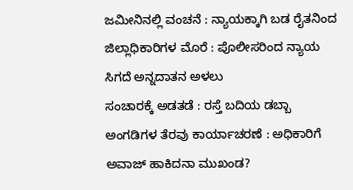ಜಮೀನಿನಲ್ಲಿ ವಂಚನೆ : ನ್ಯಾಯಕ್ಕಾಗಿ ಬಡ ರೈತನಿಂದ ಜಿಲ್ಲಾಧಿಕಾರಿಗಳ ಮೊರೆ : ಪೊಲೀಸರಿಂದ ನ್ಯಾಯ ಸಿಗದೆ ಅನ್ನದಾತನ ಅಳಲು
ಸಂಚಾರಕ್ಕೆ ಅಡತಡೆ : ರಸ್ತೆ ಬದಿಯ ಡಬ್ಬಾ ಅಂಗಡಿಗಳ ತೆರವು ಕಾರ್ಯಾಚರಣೆ : ಅಧಿಕಾರಿಗೆ ಅವಾಜ್ ಹಾಕಿದನಾ ಮುಖಂಡ?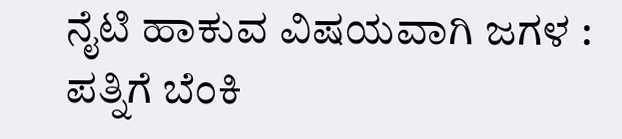ನೈಟಿ ಹಾಕುವ ವಿಷಯವಾಗಿ ಜಗಳ : ಪತ್ನಿಗೆ ಬೆಂಕಿ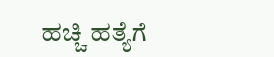ಹಚ್ಚಿ ಹತ್ಯೆಗೆ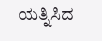ಯತ್ನಿಸಿದ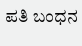ಪತಿ ಬಂಧನ